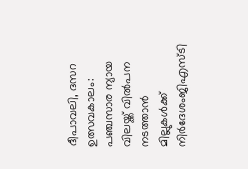ദീപാവലി, ദസറ ഉത്സവകാലം: പഞ്ചസാര ന്യായ വിലയ്ക്ക് വിൽപന നടത്താൻ മില്ലുകൾക്ക് നിർദേശംജിഎസ്ടി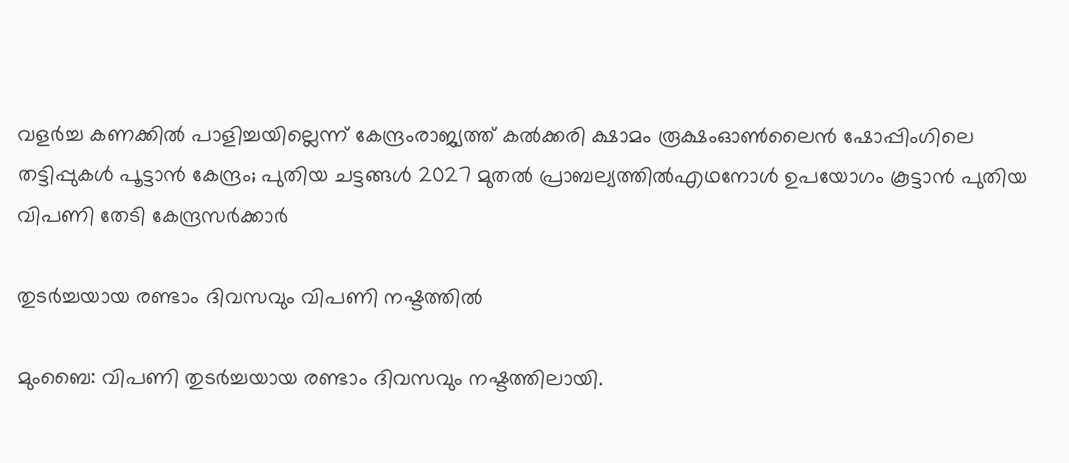വളര്‍ച്ച കണക്കില്‍ പാളിച്ചയില്ലെന്ന് കേന്ദ്രംരാജ്യത്ത് കൽക്കരി ക്ഷാമം രൂക്ഷംഓൺലൈൻ ഷോപ്പിംഗിലെ തട്ടിപ്പുകൾ പൂട്ടാൻ കേന്ദ്രം; പുതിയ ചട്ടങ്ങൾ 2027 മുതൽ പ്രാബല്യത്തിൽഎഥനോള്‍ ഉപയോഗം കൂട്ടാൻ പുതിയ വിപണി തേടി കേന്ദ്രസർക്കാർ

തുടര്‍ച്ചയായ രണ്ടാം ദിവസവും വിപണി നഷ്ടത്തില്‍

മുംബൈ: വിപണി തുടര്‍ച്ചയായ രണ്ടാം ദിവസവും നഷ്ടത്തിലായി.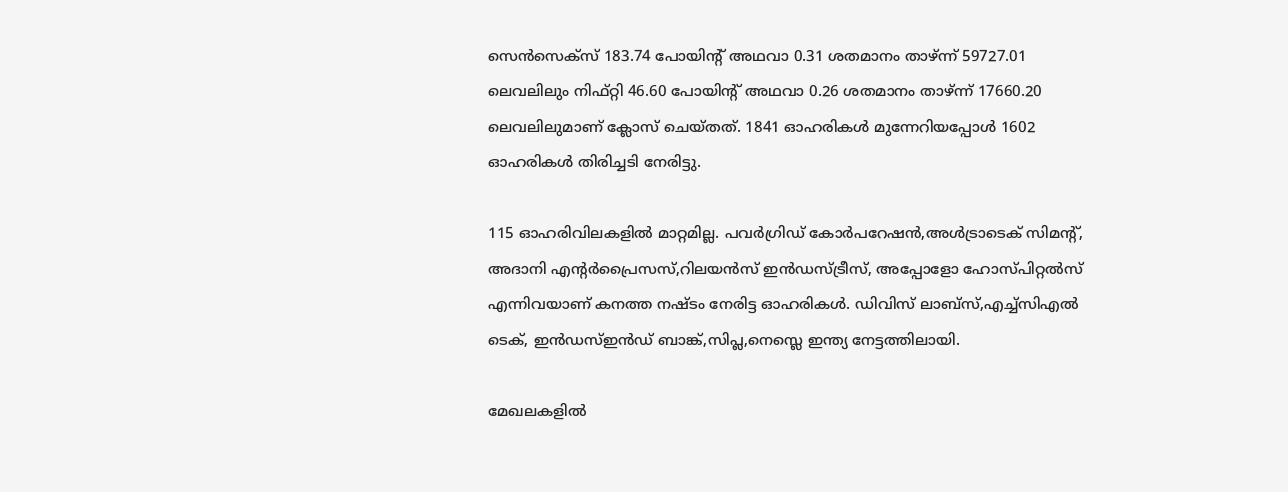സെന്‍സെക്‌സ് 183.74 പോയിന്റ് അഥവാ 0.31 ശതമാനം താഴ്ന്ന് 59727.01 ലെവലിലും നിഫ്റ്റി 46.60 പോയിന്റ് അഥവാ 0.26 ശതമാനം താഴ്ന്ന് 17660.20 ലെവലിലുമാണ് ക്ലോസ് ചെയ്തത്. 1841 ഓഹരികള്‍ മുന്നേറിയപ്പോള്‍ 1602 ഓഹരികള്‍ തിരിച്ചടി നേരിട്ടു.

115 ഓഹരിവിലകളില്‍ മാറ്റമില്ല. പവര്‍ഗ്രിഡ് കോര്‍പറേഷന്‍,അള്‍ട്രാടെക് സിമന്റ്, അദാനി എന്റര്‍പ്രൈസസ്,റിലയന്‍സ് ഇന്‍ഡസ്ട്രീസ്, അപ്പോളോ ഹോസ്പിറ്റല്‍സ് എന്നിവയാണ് കനത്ത നഷ്ടം നേരിട്ട ഓഹരികള്‍. ഡിവിസ് ലാബ്‌സ്,എച്ച്‌സിഎല്‍ ടെക്, ഇന്‍ഡസ്ഇന്‍ഡ് ബാങ്ക്,സിപ്ല,നെസ്ലെ ഇന്ത്യ നേട്ടത്തിലായി.

മേഖലകളില്‍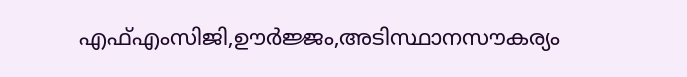എഫ്എംസിജി,ഊര്‍ജ്ജം,അടിസ്ഥാനസൗകര്യം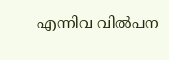എന്നിവ വില്‍പന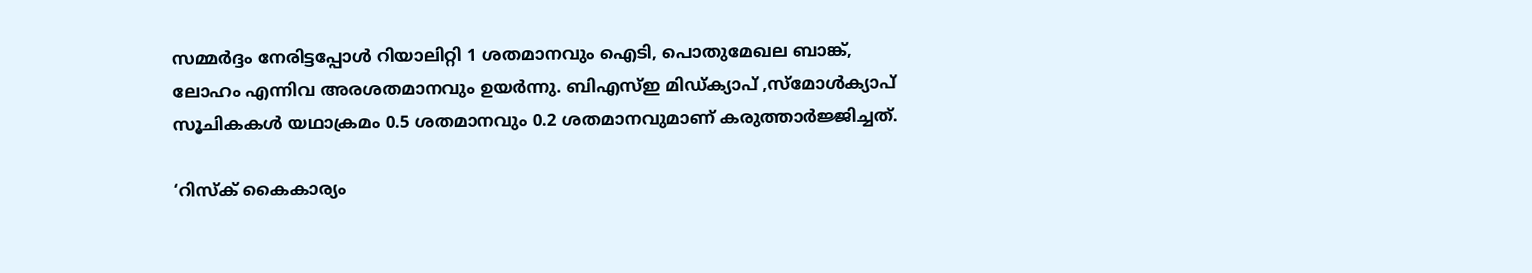സമ്മര്‍ദ്ദം നേരിട്ടപ്പോള്‍ റിയാലിറ്റി 1 ശതമാനവും ഐടി, പൊതുമേഖല ബാങ്ക്, ലോഹം എന്നിവ അരശതമാനവും ഉയര്‍ന്നു. ബിഎസ്ഇ മിഡ്ക്യാപ് ,സ്‌മോള്‍ക്യാപ് സൂചികകള്‍ യഥാക്രമം 0.5 ശതമാനവും 0.2 ശതമാനവുമാണ് കരുത്താര്‍ജ്ജിച്ചത്.

‘റിസ്‌ക് കൈകാര്യം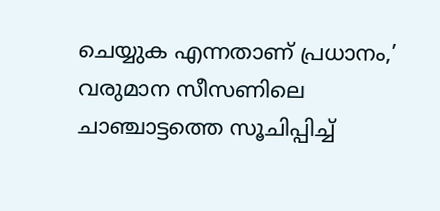ചെയ്യുക എന്നതാണ് പ്രധാനം,’ വരുമാന സീസണിലെ ചാഞ്ചാട്ടത്തെ സൂചിപ്പിച്ച്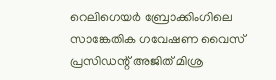റെലിഗെയര്‍ ബ്രോക്കിംഗിലെ സാങ്കേതിക ഗവേഷണ വൈസ് പ്രസിഡന്റ് അജിത് മിശ്ര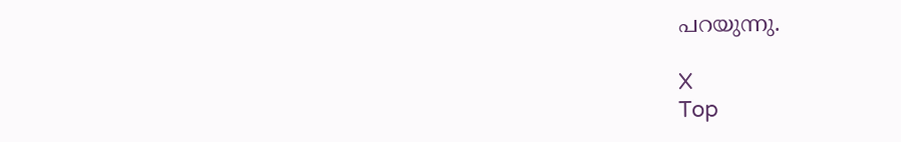പറയുന്നു.

X
Top